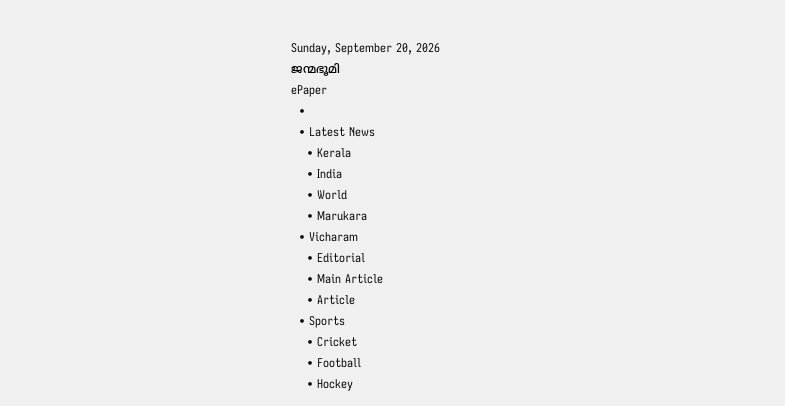Sunday, September 20, 2026
ജന്മഭൂമി
ePaper
  •
  • Latest News
    • Kerala
    • India
    • World
    • Marukara
  • Vicharam
    • Editorial
    • Main Article
    • Article
  • Sports
    • Cricket
    • Football
    • Hockey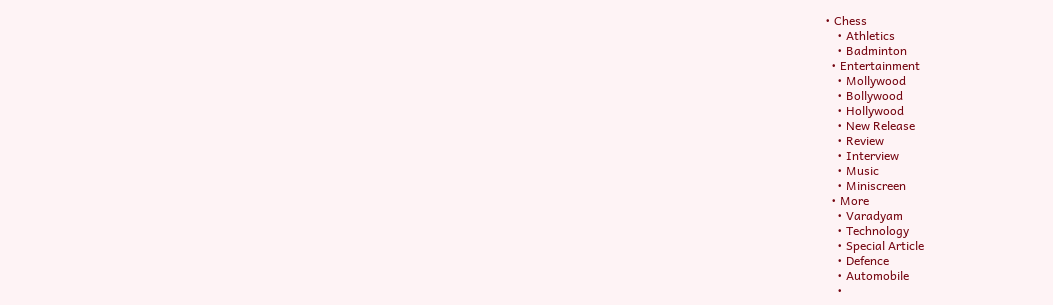• Chess
    • Athletics
    • Badminton
  • Entertainment
    • Mollywood
    • Bollywood
    • Hollywood
    • New Release
    • Review
    • Interview
    • Music
    • Miniscreen
  • More
    • Varadyam
    • Technology
    • Special Article
    • Defence
    • Automobile
    •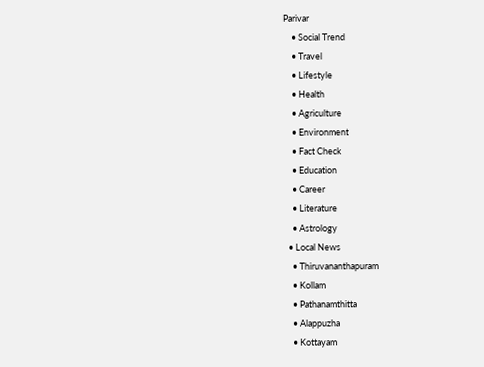Parivar
    • Social Trend
    • Travel
    • Lifestyle
    • Health
    • Agriculture
    • Environment
    • Fact Check
    • Education
    • Career
    • Literature
    • Astrology
  • Local News
    • Thiruvananthapuram
    • Kollam
    • Pathanamthitta
    • Alappuzha
    • Kottayam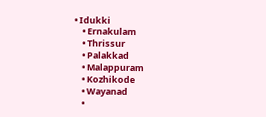• Idukki
    • Ernakulam
    • Thrissur
    • Palakkad
    • Malappuram
    • Kozhikode
    • Wayanad
    •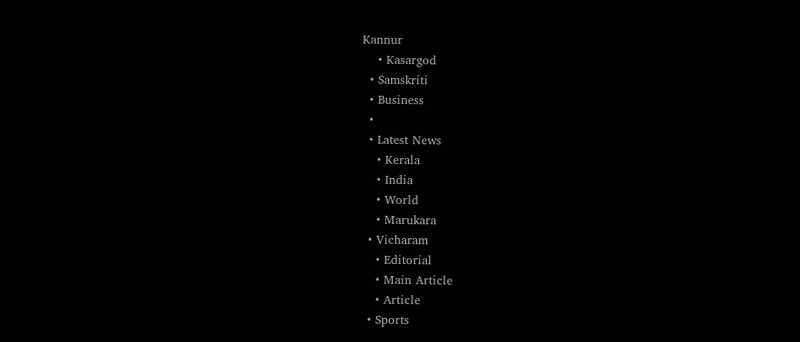Kannur
    • Kasargod
  • Samskriti
  • Business
  •
  • Latest News
    • Kerala
    • India
    • World
    • Marukara
  • Vicharam
    • Editorial
    • Main Article
    • Article
  • Sports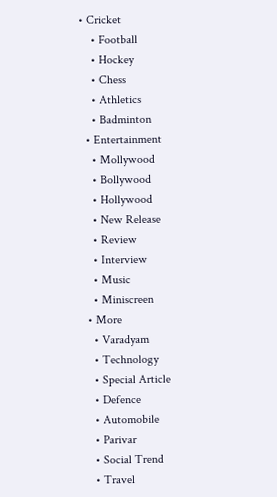• Cricket
    • Football
    • Hockey
    • Chess
    • Athletics
    • Badminton
  • Entertainment
    • Mollywood
    • Bollywood
    • Hollywood
    • New Release
    • Review
    • Interview
    • Music
    • Miniscreen
  • More
    • Varadyam
    • Technology
    • Special Article
    • Defence
    • Automobile
    • Parivar
    • Social Trend
    • Travel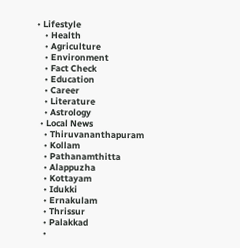• Lifestyle
    • Health
    • Agriculture
    • Environment
    • Fact Check
    • Education
    • Career
    • Literature
    • Astrology
  • Local News
    • Thiruvananthapuram
    • Kollam
    • Pathanamthitta
    • Alappuzha
    • Kottayam
    • Idukki
    • Ernakulam
    • Thrissur
    • Palakkad
    •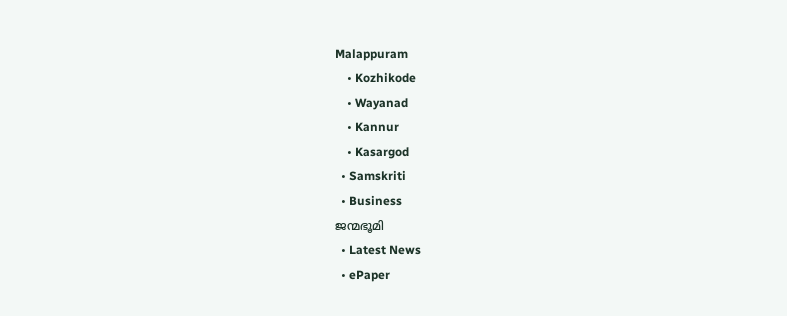Malappuram
    • Kozhikode
    • Wayanad
    • Kannur
    • Kasargod
  • Samskriti
  • Business
ജന്മഭൂമി
  • Latest News
  • ePaper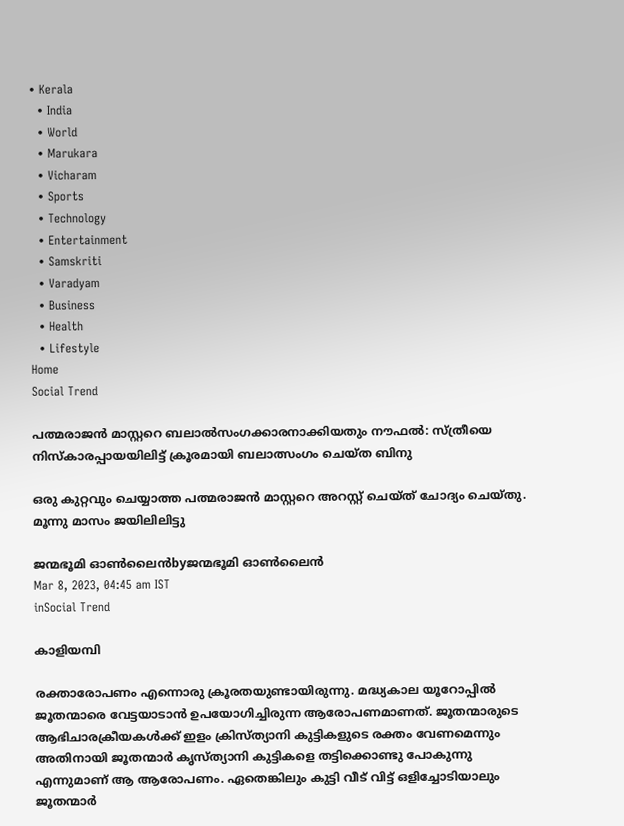• Kerala
  • India
  • World
  • Marukara
  • Vicharam
  • Sports
  • Technology
  • Entertainment
  • Samskriti
  • Varadyam
  • Business
  • Health
  • Lifestyle
Home
Social Trend

പത്മരാജന്‍ മാസ്റ്ററെ ബലാല്‍സംഗക്കാരനാക്കിയതും നൗഫല്‍: സ്ത്രീയെ നിസ്‌കാരപ്പായയിലിട്ട് ക്രൂരമായി ബലാത്സംഗം ചെയ്ത ബിനു

ഒരു കുറ്റവും ചെയ്യാത്ത പത്മരാജന്‍ മാസ്റ്ററെ അറസ്റ്റ് ചെയ്ത് ചോദ്യം ചെയ്തു. മൂന്നു മാസം ജയിലിലിട്ടു

ജന്മഭൂമി ഓണ്‍ലൈന്‍byജന്മഭൂമി ഓണ്‍ലൈന്‍
Mar 8, 2023, 04:45 am IST
inSocial Trend

കാളിയമ്പി

രക്താരോപണം എന്നൊരു ക്രൂരതയുണ്ടായിരുന്നു. മദ്ധ്യകാല യൂറോപ്പില്‍ ജൂതന്മാരെ വേട്ടയാടാന്‍ ഉപയോഗിച്ചിരുന്ന ആരോപണമാണത്. ജൂതന്മാരുടെ ആഭിചാരക്രീയകള്‍ക്ക് ഇളം ക്രിസ്ത്യാനി കുട്ടികളുടെ രക്തം വേണമെന്നും അതിനായി ജൂതന്മാര്‍ കൃസ്ത്യാനി കുട്ടികളെ തട്ടിക്കൊണ്ടു പോകുന്നു എന്നുമാണ് ആ ആരോപണം. ഏതെങ്കിലും കുട്ടി വീട് വിട്ട് ഒളിച്ചോടിയാലും ജൂതന്മാര്‍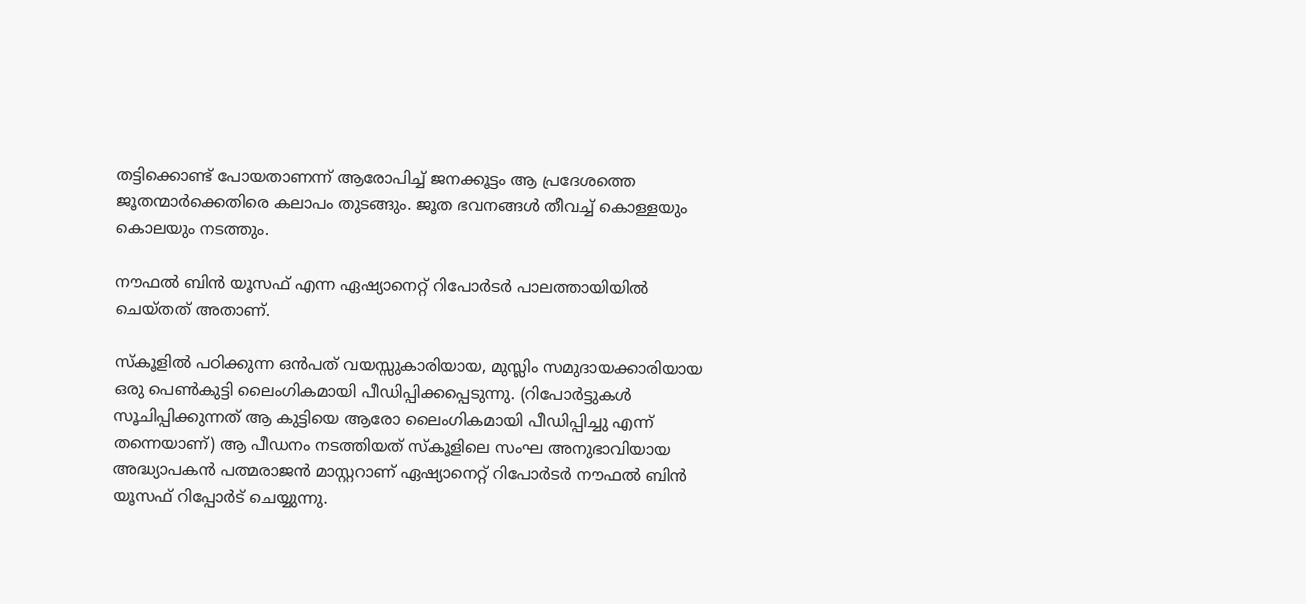തട്ടിക്കൊണ്ട് പോയതാണന്ന് ആരോപിച്ച് ജനക്കൂട്ടം ആ പ്രദേശത്തെ ജൂതന്മാര്‍ക്കെതിരെ കലാപം തുടങ്ങും. ജൂത ഭവനങ്ങള്‍ തീവച്ച് കൊള്ളയും കൊലയും നടത്തും.

നൗഫല്‍ ബിന്‍ യൂസഫ് എന്ന ഏഷ്യാനെറ്റ് റിപോര്‍ടര്‍ പാലത്തായിയില്‍ ചെയ്തത് അതാണ്.

സ്‌കൂളില്‍ പഠിക്കുന്ന ഒന്‍പത് വയസ്സുകാരിയായ, മുസ്ലിം സമുദായക്കാരിയായ ഒരു പെണ്‍കുട്ടി ലൈംഗികമായി പീഡിപ്പിക്കപ്പെടുന്നു. (റിപോര്‍ട്ടുകള്‍ സൂചിപ്പിക്കുന്നത് ആ കുട്ടിയെ ആരോ ലൈംഗികമായി പീഡിപ്പിച്ചു എന്ന് തന്നെയാണ്) ആ പീഡനം നടത്തിയത് സ്‌കൂളിലെ സംഘ അനുഭാവിയായ അദ്ധ്യാപകന്‍ പത്മരാജന്‍ മാസ്റ്ററാണ് ഏഷ്യാനെറ്റ് റിപോര്‍ടര്‍ നൗഫല്‍ ബിന്‍ യൂസഫ് റിപ്പോര്‍ട് ചെയ്യുന്നു.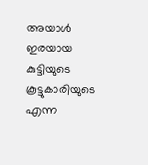അയാള്‍ ഇരയായ കുട്ടിയുടെ കൂട്ടുകാരിയുടെ എന്ന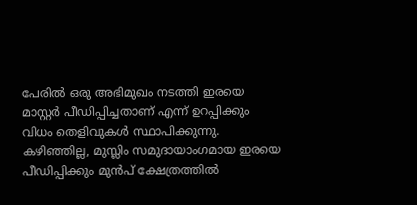പേരില്‍ ഒരു അഭിമുഖം നടത്തി ഇരയെ മാസ്റ്റര്‍ പീഡിപ്പിച്ചതാണ് എന്ന് ഉറപ്പിക്കും വിധം തെളിവുകള്‍ സ്ഥാപിക്കുന്നു. കഴിഞ്ഞില്ല, മുസ്ലിം സമുദായാംഗമായ ഇരയെ പീഡിപ്പിക്കും മുന്‍പ് ക്ഷേത്രത്തില്‍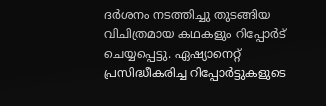ദര്‍ശനം നടത്തിച്ചു തുടങ്ങിയ വിചിത്രമായ കഥകളും റിപ്പോര്‍ട് ചെയ്യപ്പെട്ടു. ഏഷ്യാനെറ്റ് പ്രസിദ്ധീകരിച്ച റിപ്പോര്‍ട്ടുകളുടെ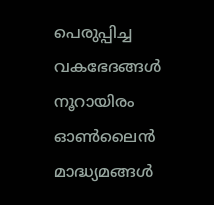പെരുപ്പിച്ച വകഭേദങ്ങള്‍ നൂറായിരം ഓണ്‍ലൈന്‍ മാദ്ധ്യമങ്ങള്‍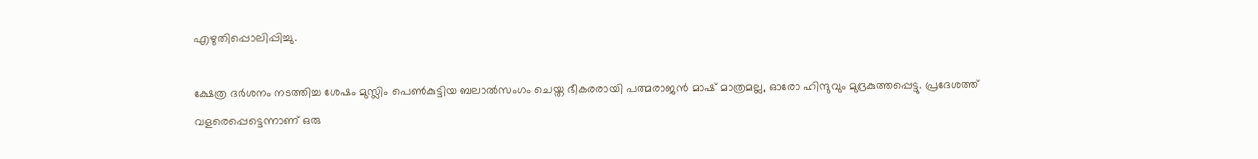എഴുതിപ്പൊലിപ്പിച്ചു.

ക്ഷേത്ര ദര്‍ശനം നടത്തിച്ച ശേഷം മുസ്ലിം പെണ്‍കുട്ടിയ ബലാല്‍സംഗം ചെയ്ത ഭീകരരായി പത്മരാജന്‍ മാഷ് മാത്രമല്ല, ഓരോ ഹിന്ദുവും മുദ്രകുത്തപ്പെട്ടു. പ്രദേശത്ത് വളരെപ്പെട്ടെന്നാണ് ഒരു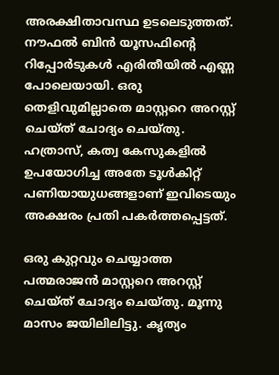അരക്ഷിതാവസ്ഥ ഉടലെടുത്തത്. നൗഫല്‍ ബിന്‍ യൂസഫിന്റെ റിപ്പോര്‍ടുകള്‍ എരിതീയില്‍ എണ്ണ പോലെയായി. ഒരു തെളിവുമില്ലാതെ മാസ്റ്ററെ അറസ്റ്റ് ചെയ്ത് ചോദ്യം ചെയ്തു. ഹത്രാസ്, കത്വ കേസുകളില്‍ ഉപയോഗിച്ച അതേ ടൂള്‍കിറ്റ് പണിയായുധങ്ങളാണ് ഇവിടെയും അക്ഷരം പ്രതി പകര്‍ത്തപ്പെട്ടത്.

ഒരു കുറ്റവും ചെയ്യാത്ത പത്മരാജന്‍ മാസ്റ്ററെ അറസ്റ്റ് ചെയ്ത് ചോദ്യം ചെയ്തു. മൂന്നു മാസം ജയിലിലിട്ടു. കൃത്യം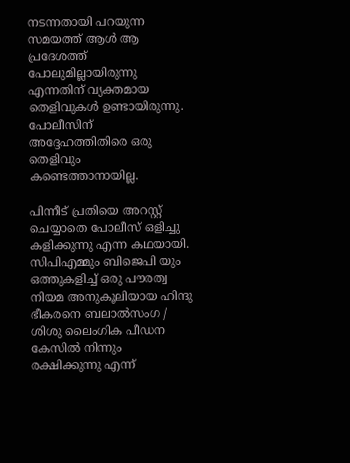നടന്നതായി പറയുന്ന സമയത്ത് ആള്‍ ആ പ്രദേശത്ത് പോലുമില്ലായിരുന്നു എന്നതിന് വ്യക്തമായ തെളിവുകള്‍ ഉണ്ടായിരുന്നു. പോലീസിന് അദ്ദേഹത്തിതിരെ ഒരു തെളിവും കണ്ടെത്താനായില്ല.

പിന്നീട് പ്രതിയെ അറസ്റ്റ് ചെയ്യാതെ പോലീസ് ഒളിച്ചു കളിക്കുന്നു എന്ന കഥയായി. സിപിഎമ്മും ബിജെപി യും ഒത്തുകളിച്ച് ഒരു പൗരത്വ നിയമ അനുകൂലിയായ ഹിന്ദു ഭീകരനെ ബലാല്‍സംഗ / ശിശു ലൈംഗിക പീഡന കേസില്‍ നിന്നും രക്ഷിക്കുന്നു എന്ന്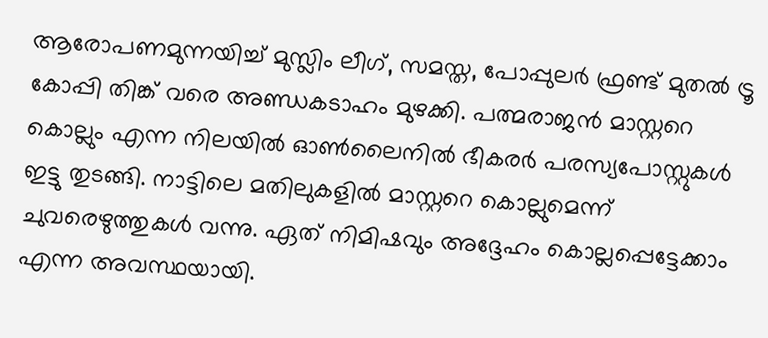ആരോപണമുന്നയിച്ച് മുസ്ലിം ലീഗ്, സമസ്ത, പോപ്പുലര്‍ ഫ്രണ്ട് മുതല്‍ ട്രൂ കോപ്പി തിങ്ക് വരെ അണ്ഡകടാഹം മുഴക്കി. പത്മരാജന്‍ മാസ്റ്ററെ കൊല്ലും എന്ന നിലയില്‍ ഓണ്‍ലൈനില്‍ ഭീകരര്‍ പരസ്യപോസ്റ്റുകള്‍ ഇട്ടു തുടങ്ങി. നാട്ടിലെ മതിലുകളില്‍ മാസ്റ്ററെ കൊല്ലുമെന്ന് ചുവരെഴുത്തുകള്‍ വന്നു. ഏത് നിമിഷവും അദ്ദേഹം കൊല്ലപ്പെട്ടേക്കാം എന്ന അവസ്ഥയായി.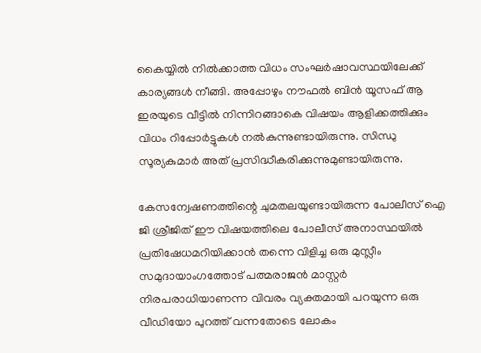കൈയ്യില്‍ നില്‍ക്കാത്ത വിധം സംഘര്‍ഷാവസ്ഥയിലേക്ക് കാര്യങ്ങള്‍ നീങ്ങി. അപ്പോഴും നൗഫല്‍ ബിന്‍ യൂസഫ് ആ ഇരയുടെ വീട്ടില്‍ നിന്നിറങ്ങാകെ വിഷയം ആളിക്കത്തിക്കും വിധം റിപ്പോര്‍ട്ടുകള്‍ നല്‍കുന്നുണ്ടായിരുന്നു. സിന്ധു സൂര്യകുമാര്‍ അത് പ്രസിദ്ധീകരിക്കുന്നുമുണ്ടായിരുന്നു.

കേസന്വേഷണത്തിന്റെ ചുമതലയുണ്ടായിരുന്ന പോലീസ് ഐ ജി ശ്രീജിത് ഈ വിഷയത്തിലെ പോലീസ് അനാസ്ഥയില്‍ പ്രതിഷേധമറിയിക്കാന്‍ തന്നെ വിളിച്ച ഒരു മുസ്ലീം സമുദായാംഗത്തോട് പത്മരാജന്‍ മാസ്റ്റര്‍ നിരപരാധിയാണന്ന വിവരം വ്യക്തമായി പറയുന്ന ഒരു വീഡിയോ പുറത്ത് വന്നതോടെ ലോകം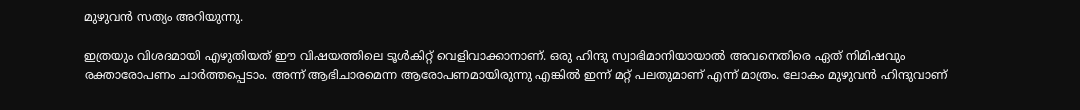മുഴുവന്‍ സത്യം അറിയുന്നു.

ഇത്രയും വിശദമായി എഴുതിയത് ഈ വിഷയത്തിലെ ടൂള്‍കിറ്റ് വെളിവാക്കാനാണ്. ഒരു ഹിന്ദു സ്വാഭിമാനിയായാല്‍ അവനെതിരെ ഏത് നിമിഷവും രക്താരോപണം ചാര്‍ത്തപ്പെടാം. അന്ന് ആഭിചാരമെന്ന ആരോപണമായിരുന്നു എങ്കില്‍ ഇന്ന് മറ്റ് പലതുമാണ് എന്ന് മാത്രം. ലോകം മുഴുവന്‍ ഹിന്ദുവാണ്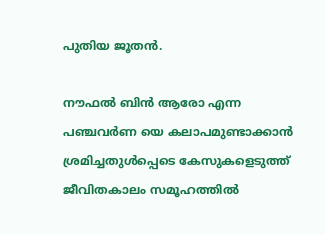പുതിയ ജൂതന്‍.

നൗഫല്‍ ബിന്‍ ആരോ എന്ന പഞ്ചവര്‍ണ യെ കലാപമുണ്ടാക്കാന്‍ ശ്രമിച്ചതുള്‍പ്പെടെ കേസുകളെടുത്ത് ജീവിതകാലം സമൂഹത്തില്‍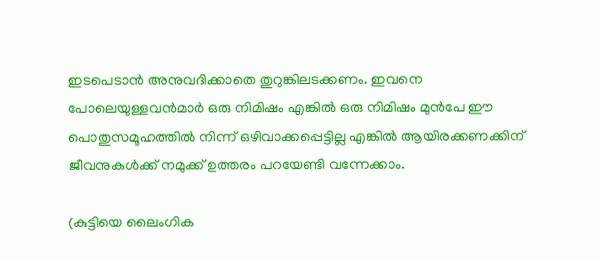ഇടപെടാന്‍ അനുവദിക്കാതെ തുറുങ്കിലടക്കണം. ഇവനെ പോലെയുള്ളവന്‍മാര്‍ ഒരു നിമിഷം എങ്കില്‍ ഒരു നിമിഷം മുന്‍പേ ഈ പൊതുസമൂഹത്തില്‍ നിന്ന് ഒഴിവാക്കപ്പെട്ടില്ല എങ്കില്‍ ആയിരക്കണക്കിന് ജീവനുകള്‍ക്ക് നമുക്ക് ഉത്തരം പറയേണ്ടി വന്നേക്കാം.

(കുട്ടിയെ ലൈംഗിക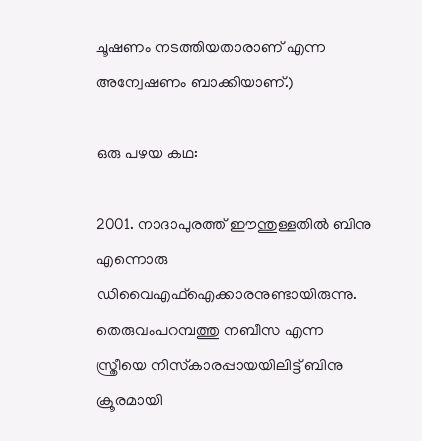ചൂഷണം നടത്തിയതാരാണ് എന്ന അന്വേഷണം ബാക്കിയാണ്.)

ഒരു പഴയ കഥ:

2001. നാദാപുരത്ത് ഈന്തുള്ളതില്‍ ബിനു എന്നൊരു ഡിവൈഎഫ്‌ഐക്കാരനുണ്ടായിരുന്നു. തെരുവംപറമ്പത്തു നബീസ എന്ന സ്ത്രീയെ നിസ്‌കാരപ്പായയിലിട്ട് ബിനു ക്രൂരമായി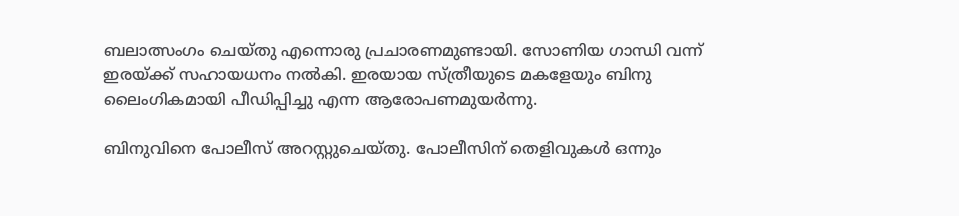ബലാത്സംഗം ചെയ്തു എന്നൊരു പ്രചാരണമുണ്ടായി. സോണിയ ഗാന്ധി വന്ന് ഇരയ്‌ക്ക് സഹായധനം നല്‍കി. ഇരയായ സ്ത്രീയുടെ മകളേയും ബിനു ലൈംഗികമായി പീഡിപ്പിച്ചു എന്ന ആരോപണമുയര്‍ന്നു.

ബിനുവിനെ പോലീസ് അറസ്റ്റുചെയ്തു. പോലീസിന് തെളിവുകള്‍ ഒന്നും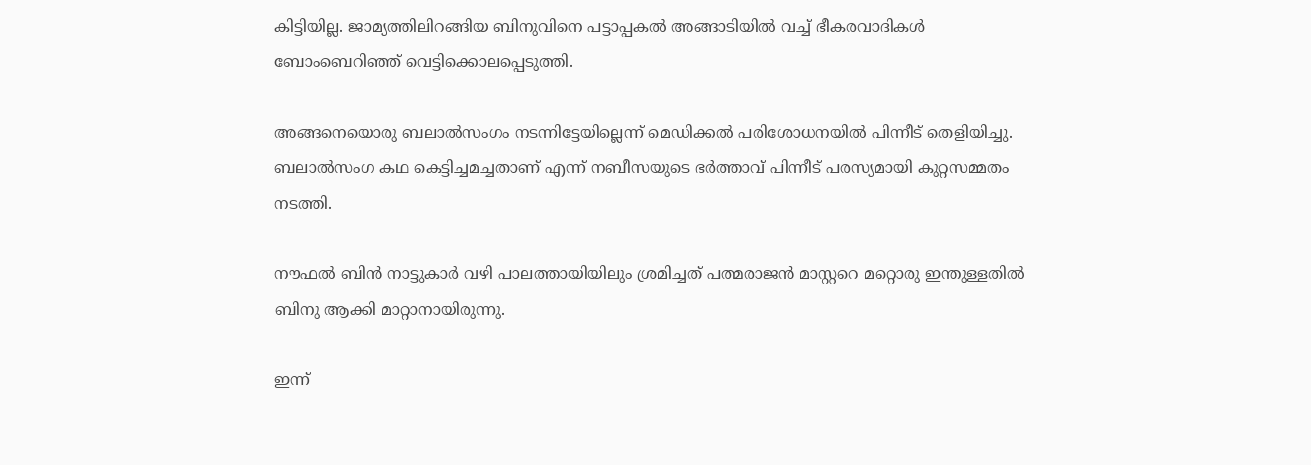കിട്ടിയില്ല. ജാമ്യത്തിലിറങ്ങിയ ബിനുവിനെ പട്ടാപ്പകല്‍ അങ്ങാടിയില്‍ വച്ച് ഭീകരവാദികള്‍ ബോംബെറിഞ്ഞ് വെട്ടിക്കൊലപ്പെടുത്തി.

അങ്ങനെയൊരു ബലാല്‍സംഗം നടന്നിട്ടേയില്ലെന്ന് മെഡിക്കല്‍ പരിശോധനയില്‍ പിന്നീട് തെളിയിച്ചു. ബലാല്‍സംഗ കഥ കെട്ടിച്ചമച്ചതാണ് എന്ന് നബീസയുടെ ഭര്‍ത്താവ് പിന്നീട് പരസ്യമായി കുറ്റസമ്മതം നടത്തി.

നൗഫല്‍ ബിന്‍ നാട്ടുകാര്‍ വഴി പാലത്തായിയിലും ശ്രമിച്ചത് പത്മരാജന്‍ മാസ്റ്ററെ മറ്റൊരു ഇന്തുള്ളതില്‍ ബിനു ആക്കി മാറ്റാനായിരുന്നു.

ഇന്ന്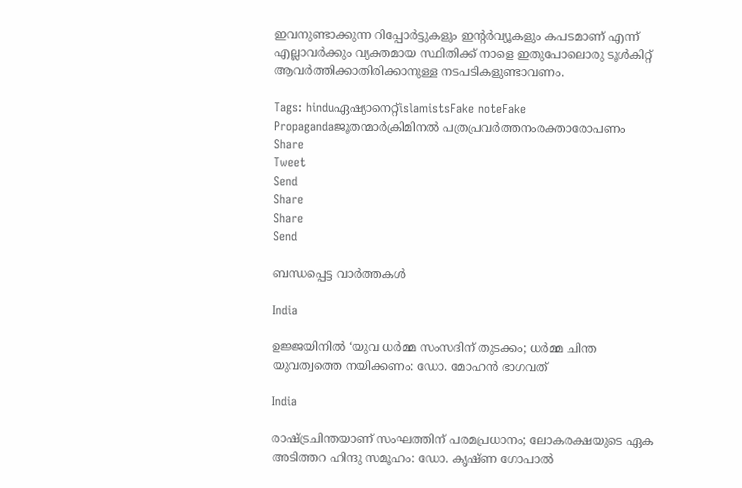ഇവനുണ്ടാക്കുന്ന റിപ്പോര്‍ട്ടുകളും ഇന്റര്‍വ്യൂകളും കപടമാണ് എന്ന് എല്ലാവര്‍ക്കും വ്യക്തമായ സ്ഥിതിക്ക് നാളെ ഇതുപോലൊരു ടൂള്‍കിറ്റ് ആവര്‍ത്തിക്കാതിരിക്കാനുള്ള നടപടികളുണ്ടാവണം.

Tags: hinduഏഷ്യാനെറ്റ്islamistsFake noteFake Propagandaജൂതന്മാര്‍ക്രിമിനല്‍ പത്രപ്രവര്‍ത്തനംരക്താരോപണം
Share
Tweet
Send
Share
Share
Send

ബന്ധപ്പെട്ട വാര്‍ത്തകള്‍

India

ഉജ്ജയിനിൽ ‘യുവ ധർമ്മ സംസദിന് തുടക്കം; ധർമ്മ ചിന്ത യുവത്വത്തെ നയിക്കണം: ഡോ. മോഹൻ ഭാഗവത്

India

രാഷ്‌ട്രചിന്തയാണ് സംഘത്തിന് പരമപ്രധാനം; ലോകരക്ഷയുടെ ഏക അടിത്തറ ഹിന്ദു സമൂഹം: ഡോ. കൃഷ്ണ ഗോപാല്‍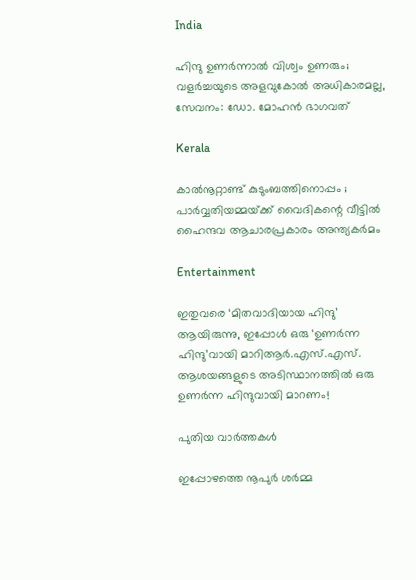India

ഹിന്ദു ഉണര്‍ന്നാല്‍ വിശ്വം ഉണരും; വളര്‍ച്ചയുടെ അളവുകോല്‍ അധികാരമല്ല, സേവനം: ഡോ. മോഹന്‍ ഭാഗവത്

Kerala

കാൽനൂറ്റാണ്ട് കുടുംബത്തിനൊപ്പം ; പാർവ്വതിയമ്മയ്‌ക്ക് വൈദികന്റെ വീട്ടിൽ ഹൈന്ദവ ആചാരപ്രകാരം അന്ത്യകർമം

Entertainment

ഇതുവരെ ‘മിതവാദിയായ ഹിന്ദു’ ആയിരുന്നു, ഇപ്പോൾ ഒരു ‘ഉണർന്ന ഹിന്ദു’വായി മാറിആർ.എസ്.എസ്. ആശയങ്ങളുടെ അടിസ്ഥാനത്തിൽ ഒരു ഉണർന്ന ഹിന്ദുവായി മാറണം!

പുതിയ വാര്‍ത്തകള്‍

ഇപ്പോഴത്തെ നൂപുര്‍ ശര്‍മ്മ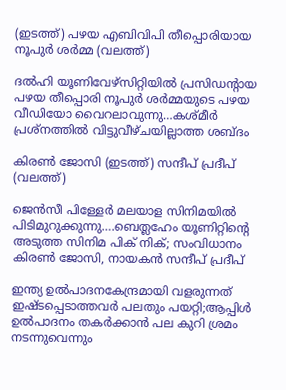(ഇടത്ത്) പഴയ എബിവിപി തീപ്പൊരിയായ നൂപുര്‍ ശര്‍മ്മ (വലത്ത്)

ദല്‍ഹി യൂണിവേഴ്സിറ്റിയില്‍ പ്രസിഡന്‍റായ പഴയ തീപ്പൊരി നൂപുര്‍ ശര്‍മ്മയുടെ പഴയ വീഡിയോ വൈറലാവുന്നു…കശ്മീര്‍ പ്രശ്നത്തില്‍ വിട്ടുവീഴ്ചയില്ലാത്ത ശബ്ദം

കിരണ്‍ ജോസി (ഇടത്ത്) സന്ദീപ് പ്രദീപ് (വലത്ത്)

ജെന്‍സീ പിള്ളേര്‍ മലയാള സിനിമയില്‍ പിടിമുറുക്കുന്നു….ബെത്ലഹേം യൂണിറ്റിന്റെ അടുത്ത സിനിമ പിക് നിക്; സംവിധാനം കിരണ്‍ ജോസി, നായകന്‍ സന്ദീപ് പ്രദീപ്

ഇന്ത്യ ഉല്‍പാദനകേന്ദ്രമായി വളരുന്നത് ഇഷ്ടപ്പെടാത്തവര്‍ പലതും പയറ്റി;ആപ്പിള്‍ ഉല്‍പാദനം തകര്‍ക്കാന്‍ പല കുറി ശ്രമം നടന്നുവെന്നും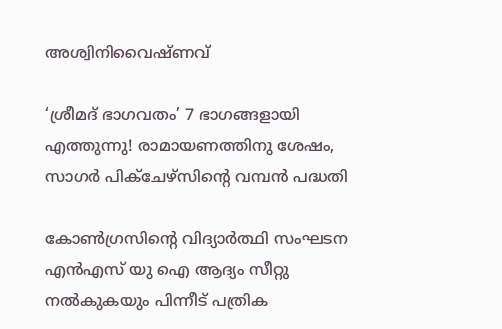അശ്വിനിവൈഷ്ണവ്

‘ശ്രീമദ് ഭാഗവതം’ 7 ഭാഗങ്ങളായി എത്തുന്നു! രാമായണത്തിനു ശേഷം, സാഗർ പിക്ചേഴ്സിന്റെ വമ്പൻ പദ്ധതി

കോണ്‍ഗ്രസിന്‍റെ വിദ്യാര്‍ത്ഥി സംഘടന എന്‍എസ് യു ഐ ആദ്യം സീറ്റു നല്‍കുകയും പിന്നീട് പത്രിക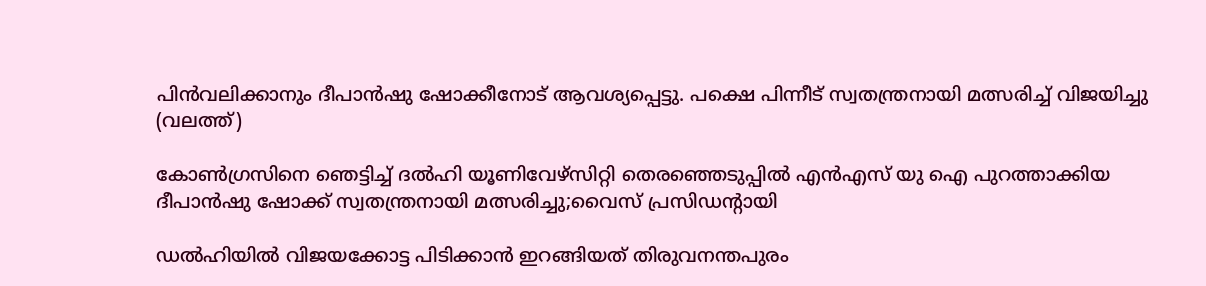പിന്‍വലിക്കാനും ദീപാന്‍ഷു ഷോക്കീനോട് ആവശ്യപ്പെട്ടു. പക്ഷെ പിന്നീട് സ്വതന്ത്രനായി മത്സരിച്ച് വിജയിച്ചു (വലത്ത്)

കോണ്‍ഗ്രസിനെ ഞെട്ടിച്ച് ദല്‍ഹി യൂണിവേഴ്സിറ്റി തെരഞ്ഞെടുപ്പില്‍ എന്‍എസ് യു ഐ പുറത്താക്കിയ ദീപാൻഷു ഷോക്ക് സ്വതന്ത്രനായി മത്സരിച്ചു;വൈസ് പ്രസിഡന്‍റായി

ഡൽഹിയിൽ വിജയക്കോട്ട പിടിക്കാൻ ഇറങ്ങിയത് തിരുവനന്തപുരം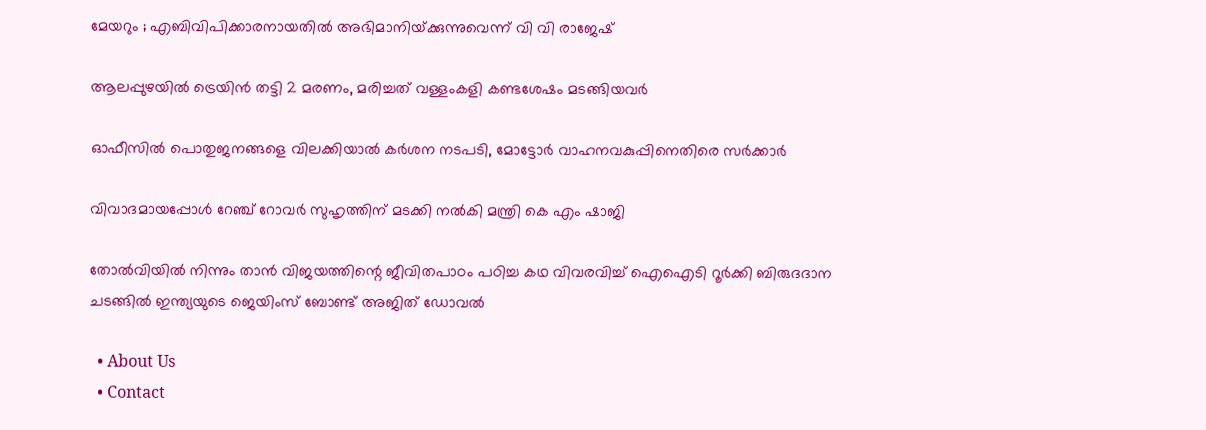മേയറും ; എബിവിപിക്കാരനായതിൽ അഭിമാനിയ്‌ക്കുന്നുവെന്ന് വി വി രാജേഷ്

ആലപ്പുഴയില്‍ ട്രെയിന്‍ തട്ടി 2 മരണം, മരിച്ചത് വള്ളംകളി കണ്ടശേഷം മടങ്ങിയവര്‍

ഓഫീസില്‍ പൊതുജനങ്ങളെ വിലക്കിയാല്‍ കര്‍ശന നടപടി, മോട്ടോര്‍ വാഹനവകുപ്പിനെതിരെ സര്‍ക്കാര്‍

വിവാദമായപ്പോള്‍ റേഞ്ച് റോവര്‍ സുഹൃത്തിന് മടക്കി നല്‍കി മന്ത്രി കെ എം ഷാജി

തോല്‍വിയില്‍ നിന്നും താന്‍ വിജയത്തിന്റെ ജീവിതപാഠം പഠിച്ച കഥ വിവരവിച്ച് ഐഐടി റൂർക്കി ബിരുദദാന ചടങ്ങിൽ ഇന്ത്യയുടെ ജെയിംസ് ബോണ്ട് അജിത് ഡോവല്‍

  • About Us
  • Contact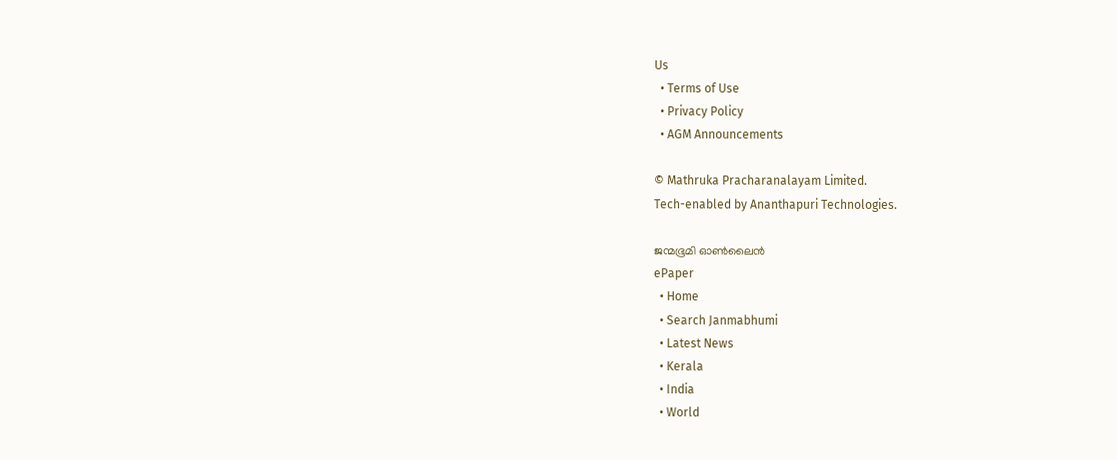Us
  • Terms of Use
  • Privacy Policy
  • AGM Announcements

© Mathruka Pracharanalayam Limited.
Tech-enabled by Ananthapuri Technologies.

ജന്മഭൂമി ഓണ്‍ലൈന്‍
ePaper
  • Home
  • Search Janmabhumi
  • Latest News
  • Kerala
  • India
  • World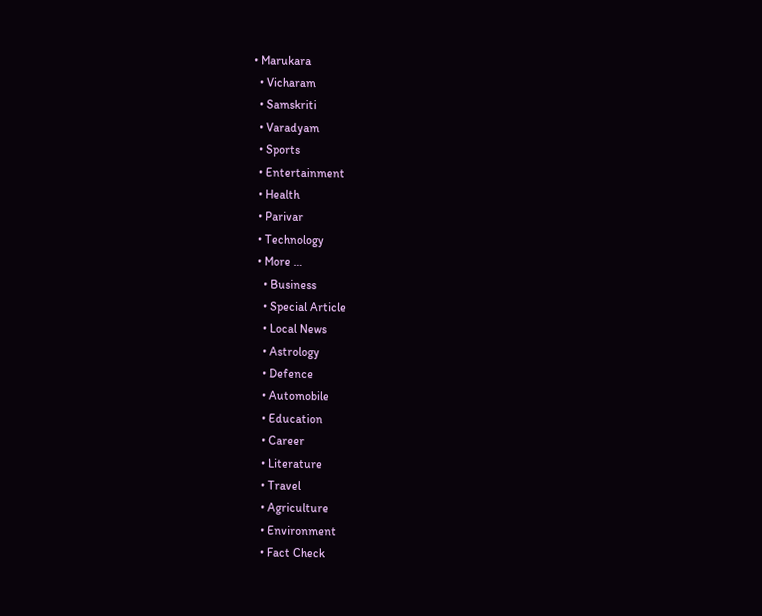• Marukara
  • Vicharam
  • Samskriti
  • Varadyam
  • Sports
  • Entertainment
  • Health
  • Parivar
  • Technology
  • More …
    • Business
    • Special Article
    • Local News
    • Astrology
    • Defence
    • Automobile
    • Education
    • Career
    • Literature
    • Travel
    • Agriculture
    • Environment
    • Fact Check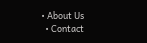• About Us
  • Contact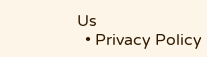Us
  • Privacy Policy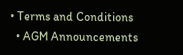• Terms and Conditions
  • AGM Announcements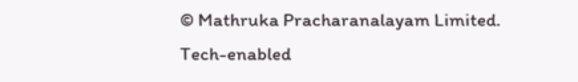© Mathruka Pracharanalayam Limited.
Tech-enabled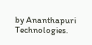by Ananthapuri Technologies.